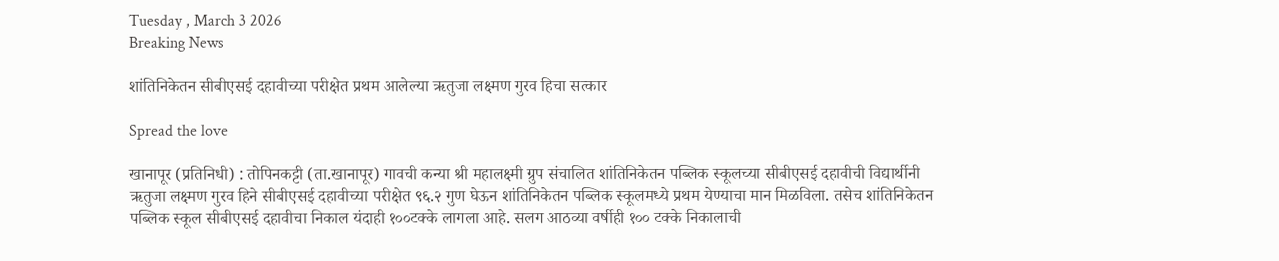Tuesday , March 3 2026
Breaking News

शांतिनिकेतन सीबीएसई दहावीच्या परीक्षेत प्रथम आलेल्या ऋतुजा लक्ष्मण गुरव हिचा सत्कार

Spread the love

खानापूर (प्रतिनिधी) : तोपिनकट्टी (ता.खानापूर) गावची कन्या श्री महालक्ष्मी ग्रुप संचालित शांतिनिकेतन पब्लिक स्कूलच्या सीबीएसई दहावीची विद्यार्थीनी ऋतुजा लक्ष्मण गुरव हिने सीबीएसई दहावीच्या परीक्षेत ९६.२ गुण घेऊन शांतिनिकेतन पब्लिक स्कूलमध्ये प्रथम येण्याचा मान मिळविला. तसेच शांतिनिकेतन पब्लिक स्कूल सीबीएसई दहावीचा निकाल यंदाही १००टक्के लागला आहे. सलग आठव्या वर्षीही १०० टक्के निकालाची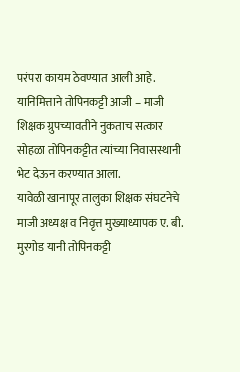परंपरा कायम ठेवण्यात आली आहे. यानिमित्ताने तोपिनकट्टी आजी – माजी शिक्षक ग्रुपच्यावतीने नुकताच सत्कार सोहळा तोपिनकट्टीत त्यांच्या निवासस्थानी भेट देऊन करण्यात आला.
यावेळी खानापूर तालुका शिक्षक संघटनेचे माजी अध्यक्ष व निवृत्त मुख्याध्यापक ए. बी. मुरगोड यानी तोपिनकट्टी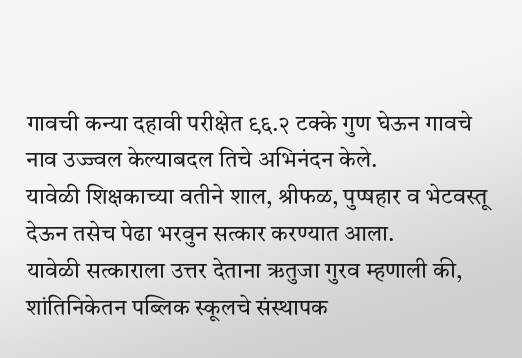गावची कन्या दहावी परीक्षेत ९६.२ टक्के गुण घेऊन गावचे नाव उज्ज्वल केल्याबदल तिचे अभिनंदन केले.
यावेळी शिक्षकाच्या वतीने शाल, श्रीफळ, पुप्षहार व भेटवस्तू देऊन तसेच पेढा भरवुन सत्कार करण्यात आला.
यावेळी सत्काराला उत्तर देताना ऋतुजा गुरव म्हणाली की, शांतिनिकेतन पब्लिक स्कूलचे संस्थापक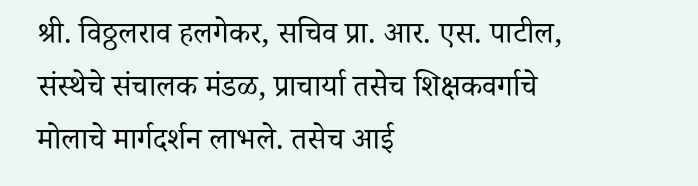श्री. विठ्ठलराव हलगेकर, सचिव प्रा. आर. एस. पाटील, संस्थेचे संचालक मंडळ, प्राचार्या तसेच शिक्षकवर्गाचे मोलाचे मार्गदर्शन लाभले. तसेच आई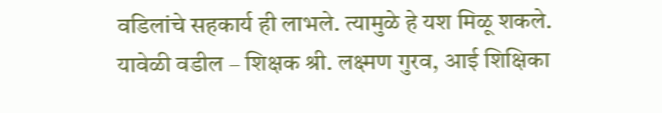वडिलांचे सहकार्य ही लाभले. त्यामुळे हे यश मिळू शकले.
यावेळी वडील – शिक्षक श्री. लक्ष्मण गुरव, आई शिक्षिका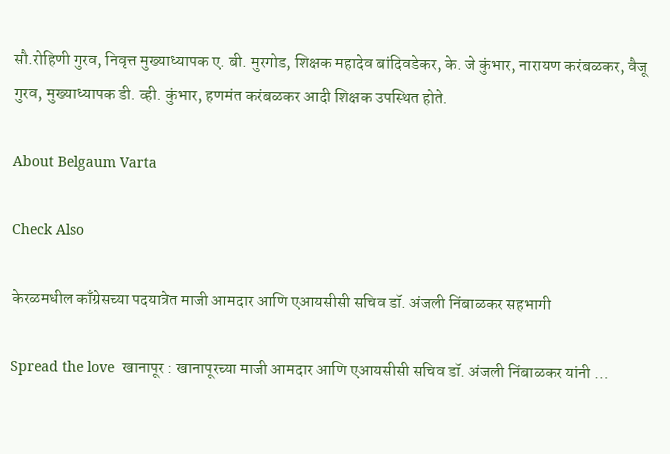सौ.रोहिणी गुरव, निवृत्त मुख्याध्यापक ए. बी. मुरगोड, शिक्षक महादेव बांदिवडेकर, के. जे कुंभार, नारायण करंबळकर, वैजू गुरव, मुख्याध्यापक डी. व्ही. कुंभार, हणमंत करंबळकर आदी शिक्षक उपस्थित होते.

About Belgaum Varta

Check Also

केरळमधील काँग्रेसच्या पदयात्रेत माजी आमदार आणि एआयसीसी सचिव डॉ. अंजली निंबाळकर सहभागी

Spread the love  खानापूर : खानापूरच्या माजी आमदार आणि एआयसीसी सचिव डॉ. अंजली निंबाळकर यांनी …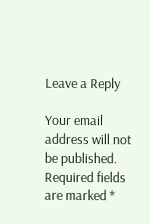Leave a Reply

Your email address will not be published. Required fields are marked *